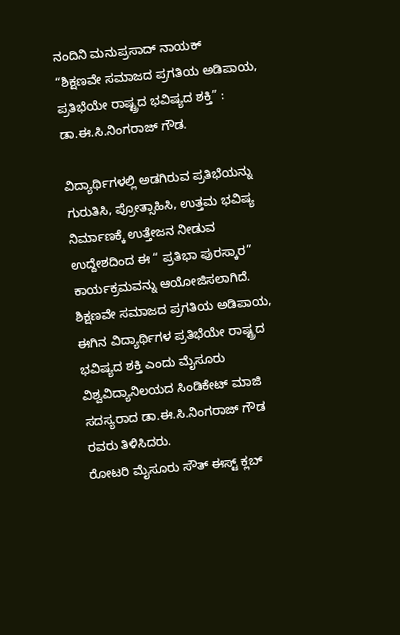ನಂದಿನಿ ಮನುಪ್ರಸಾದ್ ನಾಯಕ್
“ಶಿಕ್ಷಣವೇ ಸಮಾಜದ ಪ್ರಗತಿಯ ಅಡಿಪಾಯ, ಪ್ರತಿಭೆಯೇ ರಾಷ್ಟ್ರದ ಭವಿಷ್ಯದ ಶಕ್ತಿ” : ಡಾ.ಈ.ಸಿ.ನಿಂಗರಾಜ್ ಗೌಡ.

ವಿದ್ಯಾರ್ಥಿಗಳಲ್ಲಿ ಅಡಗಿರುವ ಪ್ರತಿಭೆಯನ್ನು ಗುರುತಿಸಿ, ಪ್ರೋತ್ಸಾಹಿಸಿ, ಉತ್ತಮ ಭವಿಷ್ಯ ನಿರ್ಮಾಣಕ್ಕೆ ಉತ್ತೇಜನ ನೀಡುವ ಉದ್ದೇಶದಿಂದ ಈ “ ಪ್ರತಿಭಾ ಪುರಸ್ಕಾರ” ಕಾರ್ಯಕ್ರಮವನ್ನು ಆಯೋಜಿಸಲಾಗಿದೆ.
ಶಿಕ್ಷಣವೇ ಸಮಾಜದ ಪ್ರಗತಿಯ ಅಡಿಪಾಯ, ಈಗಿನ ವಿದ್ಯಾರ್ಥಿಗಳ ಪ್ರತಿಭೆಯೇ ರಾಷ್ಟ್ರದ ಭವಿಷ್ಯದ ಶಕ್ತಿ ಎಂದು ಮೈಸೂರು ವಿಶ್ವವಿದ್ಯಾನಿಲಯದ ಸಿಂಡಿಕೇಟ್ ಮಾಜಿ ಸದಸ್ಯರಾದ ಡಾ.ಈ.ಸಿ.ನಿಂಗರಾಜ್ ಗೌಡ ರವರು ತಿಳಿಸಿದರು.
ರೋಟರಿ ಮೈಸೂರು ಸೌತ್ ಈಸ್ಟ್ ಕ್ಲಬ್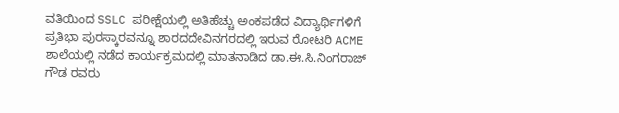ವತಿಯಿಂದ SSLC ಪರೀಕ್ಷೆಯಲ್ಲಿ ಅತಿಹೆಚ್ಚು ಅಂಕಪಡೆದ ವಿದ್ಯಾರ್ಥಿಗಳಿಗೆ ಪ್ರತಿಭಾ ಪುರಸ್ಕಾರವನ್ನೂ ಶಾರದದೇವಿನಗರದಲ್ಲಿ ಇರುವ ರೋಟರಿ ACME ಶಾಲೆಯಲ್ಲಿ ನಡೆದ ಕಾರ್ಯಕ್ರಮದಲ್ಲಿ ಮಾತನಾಡಿದ ಡಾ.ಈ.ಸಿ.ನಿಂಗರಾಜ್ ಗೌಡ ರವರು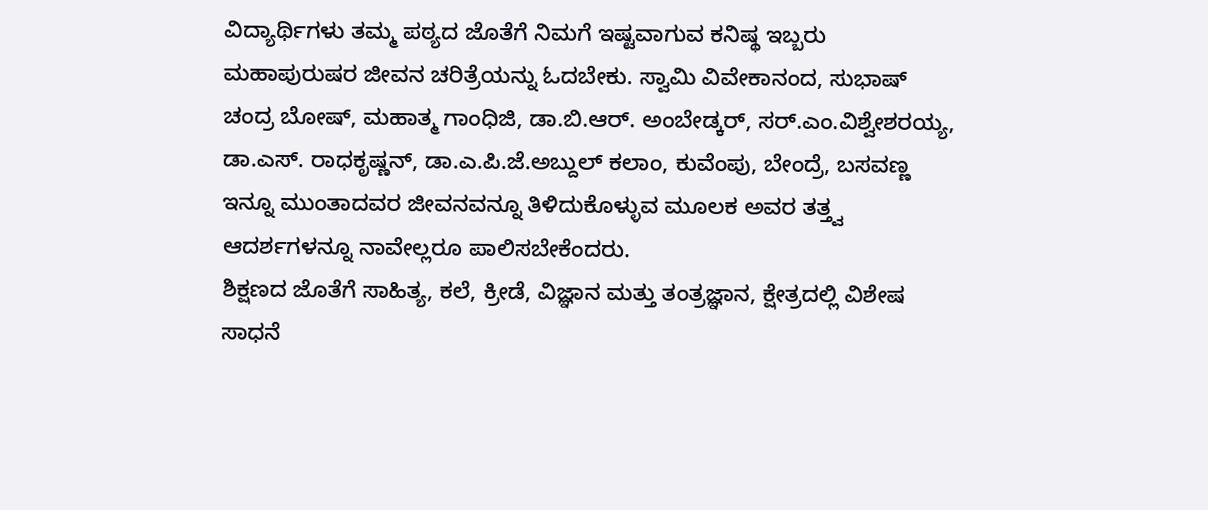ವಿದ್ಯಾರ್ಥಿಗಳು ತಮ್ಮ ಪಠ್ಯದ ಜೊತೆಗೆ ನಿಮಗೆ ಇಷ್ಟವಾಗುವ ಕನಿಷ್ಥ ಇಬ್ಬರು ಮಹಾಪುರುಷರ ಜೀವನ ಚರಿತ್ರೆಯನ್ನು ಓದಬೇಕು. ಸ್ವಾಮಿ ವಿವೇಕಾನಂದ, ಸುಭಾಷ್ ಚಂದ್ರ ಬೋಷ್, ಮಹಾತ್ಮ ಗಾಂಧಿಜಿ, ಡಾ.ಬಿ.ಆರ್. ಅಂಬೇಡ್ಕರ್, ಸರ್.ಎಂ.ವಿಶ್ವೇಶರಯ್ಯ, ಡಾ.ಎಸ್. ರಾಧಕೃಷ್ಣನ್, ಡಾ.ಎ.ಪಿ.ಜೆ.ಅಬ್ದುಲ್ ಕಲಾಂ, ಕುವೆಂಪು, ಬೇಂದ್ರೆ, ಬಸವಣ್ಣ ಇನ್ನೂ ಮುಂತಾದವರ ಜೀವನವನ್ನೂ ತಿಳಿದುಕೊಳ್ಳುವ ಮೂಲಕ ಅವರ ತತ್ತ್ವ ಆದರ್ಶಗಳನ್ನೂ ನಾವೇಲ್ಲರೂ ಪಾಲಿಸಬೇಕೆಂದರು.
ಶಿಕ್ಷಣದ ಜೊತೆಗೆ ಸಾಹಿತ್ಯ, ಕಲೆ, ಕ್ರೀಡೆ, ವಿಜ್ಞಾನ ಮತ್ತು ತಂತ್ರಜ್ಞಾನ, ಕ್ಷೇತ್ರದಲ್ಲಿ ವಿಶೇಷ ಸಾಧನೆ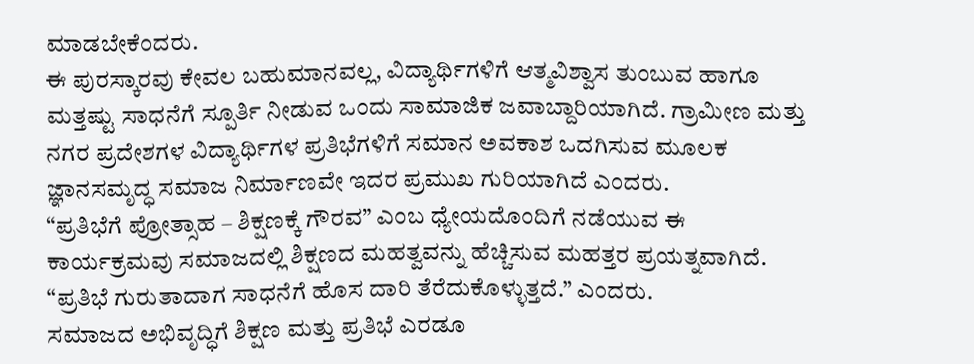ಮಾಡಬೇಕೆಂದರು.
ಈ ಪುರಸ್ಕಾರವು ಕೇವಲ ಬಹುಮಾನವಲ್ಲ, ವಿದ್ಯಾರ್ಥಿಗಳಿಗೆ ಆತ್ಮವಿಶ್ವಾಸ ತುಂಬುವ ಹಾಗೂ ಮತ್ತಷ್ಟು ಸಾಧನೆಗೆ ಸ್ಪೂರ್ತಿ ನೀಡುವ ಒಂದು ಸಾಮಾಜಿಕ ಜವಾಬ್ದಾರಿಯಾಗಿದೆ. ಗ್ರಾಮೀಣ ಮತ್ತು ನಗರ ಪ್ರದೇಶಗಳ ವಿದ್ಯಾರ್ಥಿಗಳ ಪ್ರತಿಭೆಗಳಿಗೆ ಸಮಾನ ಅವಕಾಶ ಒದಗಿಸುವ ಮೂಲಕ ಜ್ಞಾನಸಮೃದ್ಧ ಸಮಾಜ ನಿರ್ಮಾಣವೇ ಇದರ ಪ್ರಮುಖ ಗುರಿಯಾಗಿದೆ ಎಂದರು.
“ಪ್ರತಿಭೆಗೆ ಪ್ರೋತ್ಸಾಹ – ಶಿಕ್ಷಣಕ್ಕೆ ಗೌರವ” ಎಂಬ ಧ್ಯೇಯದೊಂದಿಗೆ ನಡೆಯುವ ಈ ಕಾರ್ಯಕ್ರಮವು ಸಮಾಜದಲ್ಲಿ ಶಿಕ್ಷಣದ ಮಹತ್ವವನ್ನು ಹೆಚ್ಚಿಸುವ ಮಹತ್ತರ ಪ್ರಯತ್ನವಾಗಿದೆ.
“ಪ್ರತಿಭೆ ಗುರುತಾದಾಗ ಸಾಧನೆಗೆ ಹೊಸ ದಾರಿ ತೆರೆದುಕೊಳ್ಳುತ್ತದೆ.” ಎಂದರು.
ಸಮಾಜದ ಅಭಿವೃದ್ಧಿಗೆ ಶಿಕ್ಷಣ ಮತ್ತು ಪ್ರತಿಭೆ ಎರಡೂ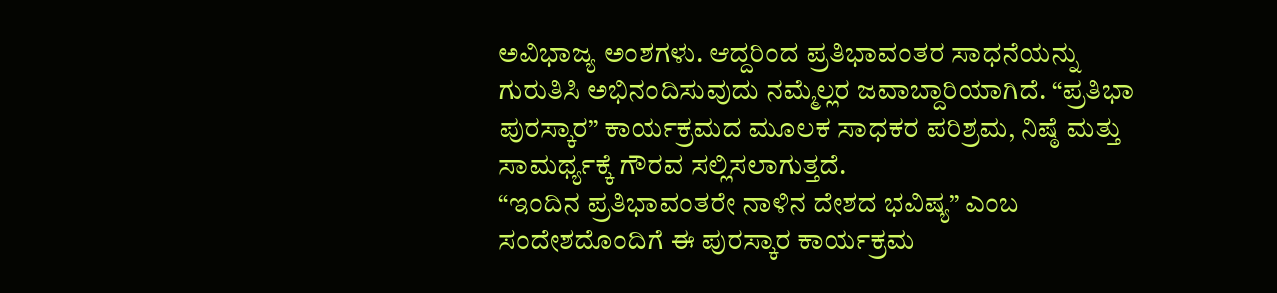ಅವಿಭಾಜ್ಯ ಅಂಶಗಳು. ಆದ್ದರಿಂದ ಪ್ರತಿಭಾವಂತರ ಸಾಧನೆಯನ್ನು ಗುರುತಿಸಿ ಅಭಿನಂದಿಸುವುದು ನಮ್ಮೆಲ್ಲರ ಜವಾಬ್ದಾರಿಯಾಗಿದೆ. “ಪ್ರತಿಭಾ ಪುರಸ್ಕಾರ” ಕಾರ್ಯಕ್ರಮದ ಮೂಲಕ ಸಾಧಕರ ಪರಿಶ್ರಮ, ನಿಷ್ಠೆ ಮತ್ತು ಸಾಮರ್ಥ್ಯಕ್ಕೆ ಗೌರವ ಸಲ್ಲಿಸಲಾಗುತ್ತದೆ.
“ಇಂದಿನ ಪ್ರತಿಭಾವಂತರೇ ನಾಳಿನ ದೇಶದ ಭವಿಷ್ಯ” ಎಂಬ ಸಂದೇಶದೊಂದಿಗೆ ಈ ಪುರಸ್ಕಾರ ಕಾರ್ಯಕ್ರಮ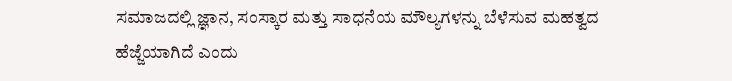ಸಮಾಜದಲ್ಲಿ ಜ್ಞಾನ, ಸಂಸ್ಕಾರ ಮತ್ತು ಸಾಧನೆಯ ಮೌಲ್ಯಗಳನ್ನು ಬೆಳೆಸುವ ಮಹತ್ವದ ಹೆಜ್ಜೆಯಾಗಿದೆ ಎಂದು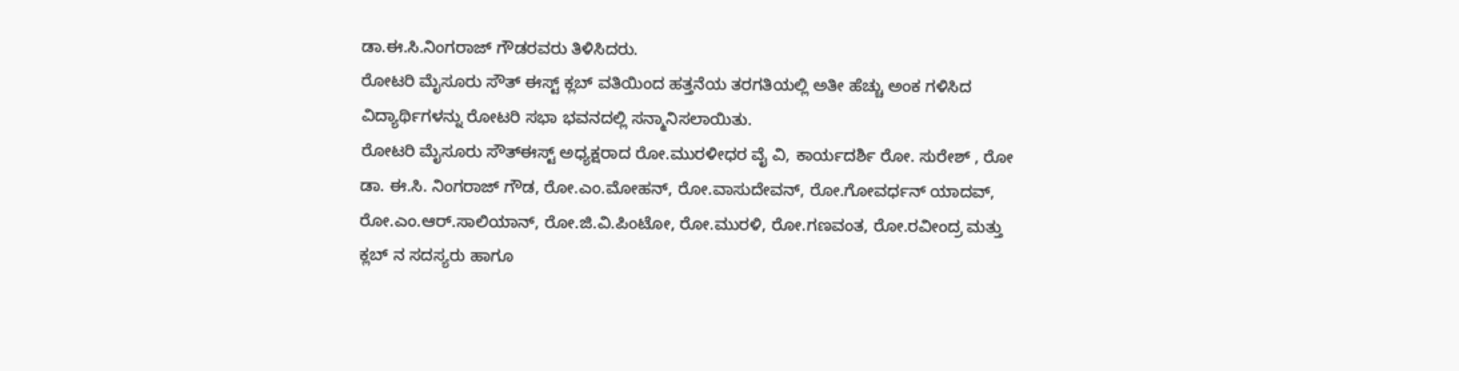ಡಾ.ಈ.ಸಿ.ನಿಂಗರಾಜ್ ಗೌಡರವರು ತಿಳಿಸಿದರು.
ರೋಟರಿ ಮೈಸೂರು ಸೌತ್ ಈಸ್ಟ್ ಕ್ಲಬ್ ವತಿಯಿಂದ ಹತ್ತನೆಯ ತರಗತಿಯಲ್ಲಿ ಅತೀ ಹೆಚ್ಚು ಅಂಕ ಗಳಿಸಿದ ವಿದ್ಯಾರ್ಥಿಗಳನ್ನು ರೋಟರಿ ಸಭಾ ಭವನದಲ್ಲಿ ಸನ್ಮಾನಿಸಲಾಯಿತು.
ರೋಟರಿ ಮೈಸೂರು ಸೌತ್ಈಸ್ಟ್ ಅಧ್ಯಕ್ಷರಾದ ರೋ.ಮುರಳೀಧರ ವೈ ವಿ, ಕಾರ್ಯದರ್ಶಿ ರೋ. ಸುರೇಶ್ , ರೋ ಡಾ. ಈ.ಸಿ. ನಿಂಗರಾಜ್ ಗೌಡ, ರೋ.ಎಂ.ಮೋಹನ್, ರೋ.ವಾಸುದೇವನ್, ರೋ.ಗೋವರ್ಧನ್ ಯಾದವ್, ರೋ.ಎಂ.ಆರ್.ಸಾಲಿಯಾನ್, ರೋ.ಜಿ.ವಿ.ಪಿಂಟೋ, ರೋ.ಮುರಳಿ, ರೋ.ಗಣವಂತ, ರೋ.ರವೀಂದ್ರ ಮತ್ತು ಕ್ಲಬ್ ನ ಸದಸ್ಯರು ಹಾಗೂ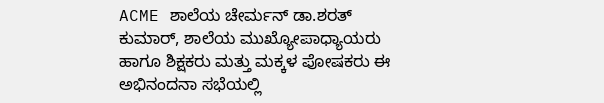ACME ಶಾಲೆಯ ಚೇರ್ಮನ್ ಡಾ.ಶರತ್ ಕುಮಾರ್, ಶಾಲೆಯ ಮುಖ್ಯೋಪಾಧ್ಯಾಯರು ಹಾಗೂ ಶಿಕ್ಷಕರು ಮತ್ತು ಮಕ್ಕಳ ಪೋಷಕರು ಈ ಅಭಿನಂದನಾ ಸಭೆಯಲ್ಲಿ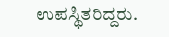ಉಪಸ್ಥಿತರಿದ್ದರು.